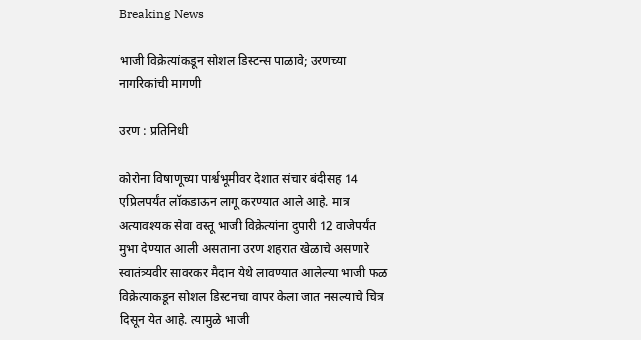Breaking News

भाजी विक्रेत्यांकडून सोशल डिस्टन्स पाळावे; उरणच्या नागरिकांची मागणी

उरण : प्रतिनिधी

कोरोना विषाणूच्या पार्श्वभूमीवर देशात संचार बंदीसह 14 एप्रिलपर्यंत लॉकडाऊन लागू करण्यात आले आहे. मात्र अत्यावश्यक सेवा वस्तू भाजी विक्रेत्यांना दुपारी 12 वाजेपर्यंत मुभा देण्यात आली असताना उरण शहरात खेळाचे असणारे स्वातंत्र्यवीर सावरकर मैदान येथे लावण्यात आलेल्या भाजी फळ विक्रेत्याकडून सोशल डिस्टनचा वापर केला जात नसल्याचे चित्र दिसून येत आहे. त्यामुळे भाजी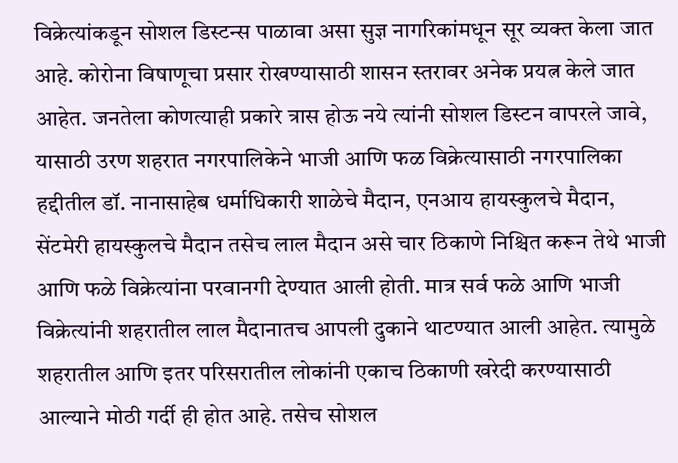विक्रेत्यांकडून सोशल डिस्टन्स पाळावा असा सुज्ञ नागरिकांमधून सूर व्यक्त केला जात आहे. कोरोना विषाणूचा प्रसार रोखण्यासाठी शासन स्तरावर अनेक प्रयत्न केले जात आहेत. जनतेला कोणत्याही प्रकारे त्रास होऊ नये त्यांनी सोशल डिस्टन वापरले जावे, यासाठी उरण शहरात नगरपालिकेने भाजी आणि फळ विक्रेत्यासाठी नगरपालिका हद्दीतील डॉ. नानासाहेब धर्माधिकारी शाळेचे मैदान, एनआय हायस्कुलचे मैदान, सेंटमेरी हायस्कुलचे मैदान तसेच लाल मैदान असे चार ठिकाणे निश्चित करून तेथे भाजी आणि फळे विक्रेत्यांना परवानगी देण्यात आली होती. मात्र सर्व फळे आणि भाजी विक्रेत्यांनी शहरातील लाल मैदानातच आपली दुकाने थाटण्यात आली आहेत. त्यामुळे शहरातील आणि इतर परिसरातील लोकांनी एकाच ठिकाणी खरेदी करण्यासाठी आल्याने मोठी गर्दी ही होत आहे. तसेच सोशल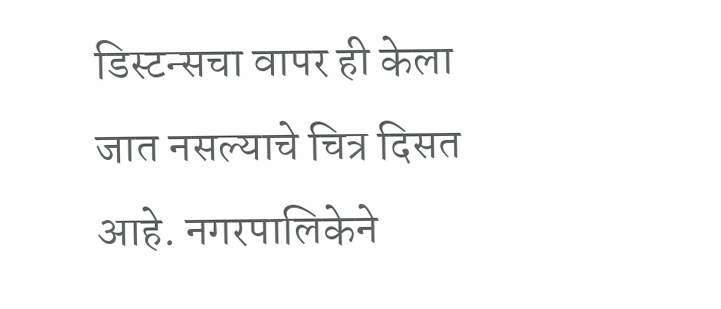डिस्टन्सचा वापर ही केला जात नसल्याचे चित्र दिसत आहे. नगरपालिकेने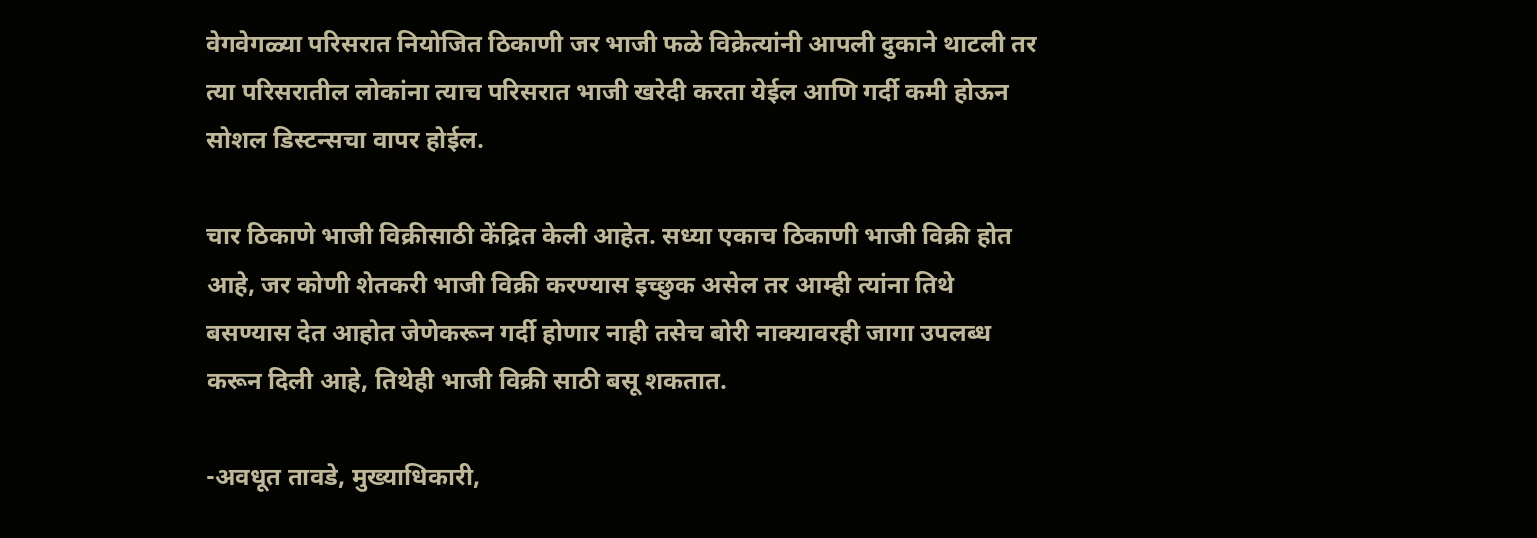वेगवेगळ्या परिसरात नियोजित ठिकाणी जर भाजी फळे विक्रेत्यांनी आपली दुकाने थाटली तर त्या परिसरातील लोकांना त्याच परिसरात भाजी खरेदी करता येईल आणि गर्दी कमी होऊन सोशल डिस्टन्सचा वापर होईल.

चार ठिकाणे भाजी विक्रीसाठी केंद्रित केली आहेत. सध्या एकाच ठिकाणी भाजी विक्री होत आहे, जर कोणी शेतकरी भाजी विक्री करण्यास इच्छुक असेल तर आम्ही त्यांना तिथे बसण्यास देत आहोत जेणेकरून गर्दी होणार नाही तसेच बोरी नाक्यावरही जागा उपलब्ध करून दिली आहे, तिथेही भाजी विक्री साठी बसू शकतात.

-अवधूत तावडे, मुख्याधिकारी,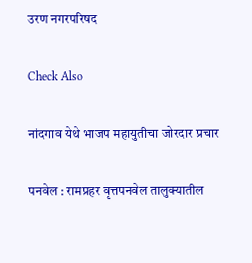उरण नगरपरिषद

Check Also

नांदगाव येथे भाजप महायुतीचा जोरदार प्रचार

पनवेल : रामप्रहर वृत्तपनवेल तालुक्यातील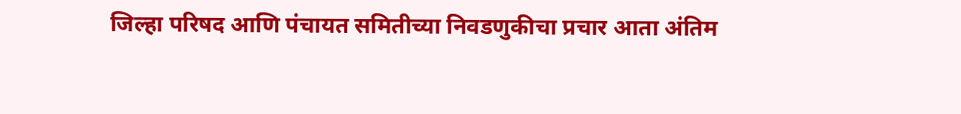जिल्हा परिषद आणि पंचायत समितीच्या निवडणुकीचा प्रचार आता अंतिम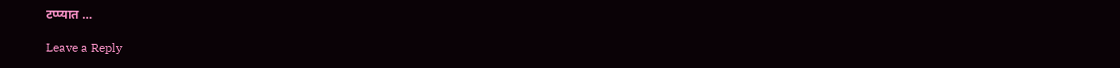टप्प्यात …

Leave a Reply